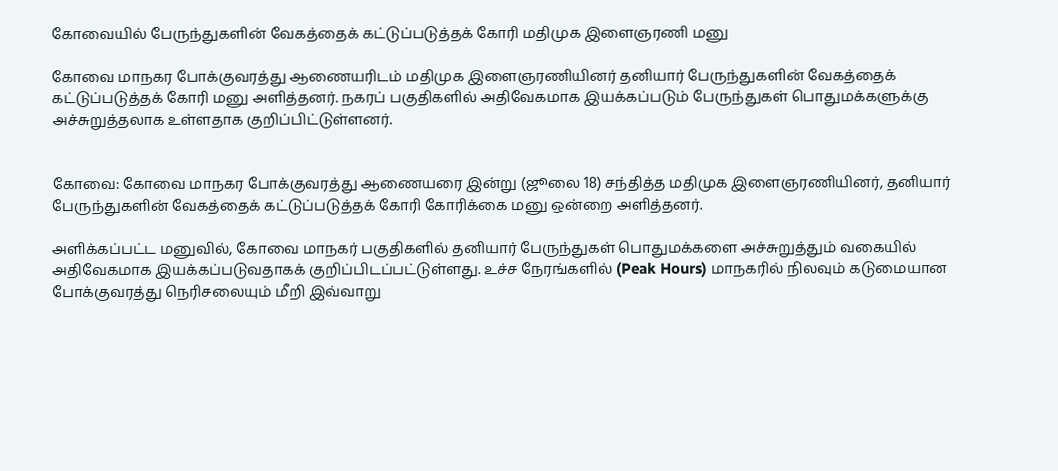கோவையில் பேருந்துகளின் வேகத்தைக் கட்டுப்படுத்தக் கோரி மதிமுக இளைஞரணி மனு

கோவை மாநகர போக்குவரத்து ஆணையரிடம் மதிமுக இளைஞரணியினர் தனியார் பேருந்துகளின் வேகத்தைக் கட்டுப்படுத்தக் கோரி மனு அளித்தனர். நகரப் பகுதிகளில் அதிவேகமாக இயக்கப்படும் பேருந்துகள் பொதுமக்களுக்கு அச்சுறுத்தலாக உள்ளதாக குறிப்பிட்டுள்ளனர்.


கோவை: கோவை மாநகர போக்குவரத்து ஆணையரை இன்று (ஜூலை 18) சந்தித்த மதிமுக இளைஞரணியினர், தனியார் பேருந்துகளின் வேகத்தைக் கட்டுப்படுத்தக் கோரி கோரிக்கை மனு ஒன்றை அளித்தனர்.

அளிக்கப்பட்ட மனுவில், கோவை மாநகர் பகுதிகளில் தனியார் பேருந்துகள் பொதுமக்களை அச்சுறுத்தும் வகையில் அதிவேகமாக இயக்கப்படுவதாகக் குறிப்பிடப்பட்டுள்ளது. உச்ச நேரங்களில் (Peak Hours) மாநகரில் நிலவும் கடுமையான போக்குவரத்து நெரிசலையும் மீறி இவ்வாறு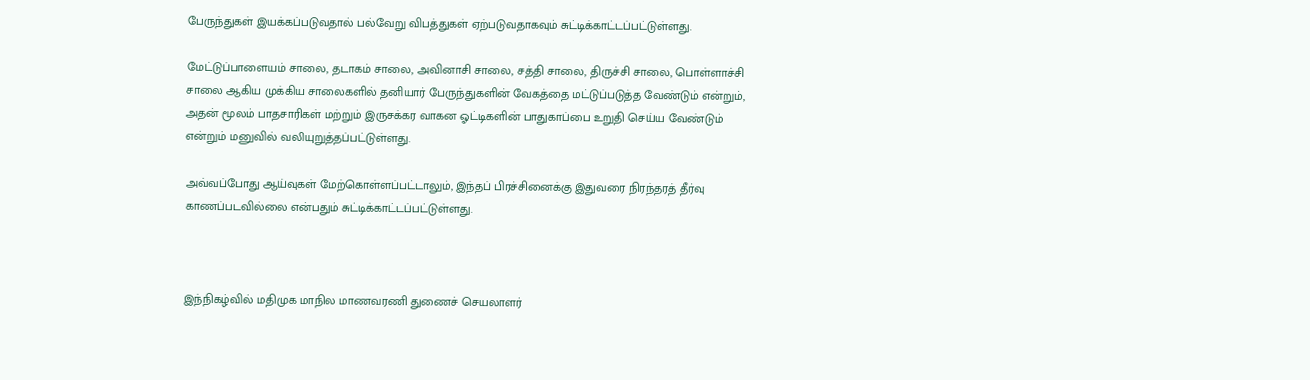பேருந்துகள் இயக்கப்படுவதால் பல்வேறு விபத்துகள் ஏற்படுவதாகவும் சுட்டிக்காட்டப்பட்டுள்ளது.

மேட்டுப்பாளையம் சாலை, தடாகம் சாலை, அவினாசி சாலை, சத்தி சாலை, திருச்சி சாலை, பொள்ளாச்சி சாலை ஆகிய முக்கிய சாலைகளில் தனியார் பேருந்துகளின் வேகத்தை மட்டுப்படுத்த வேண்டும் என்றும், அதன் மூலம் பாதசாரிகள் மற்றும் இருசக்கர வாகன ஓட்டிகளின் பாதுகாப்பை உறுதி செய்ய வேண்டும் என்றும் மனுவில் வலியுறுத்தப்பட்டுள்ளது.

அவ்வப்போது ஆய்வுகள் மேற்கொள்ளப்பட்டாலும், இந்தப் பிரச்சினைக்கு இதுவரை நிரந்தரத் தீர்வு காணப்படவில்லை என்பதும் சுட்டிக்காட்டப்பட்டுள்ளது.



இந்நிகழ்வில் மதிமுக மாநில மாணவரணி துணைச் செயலாளர்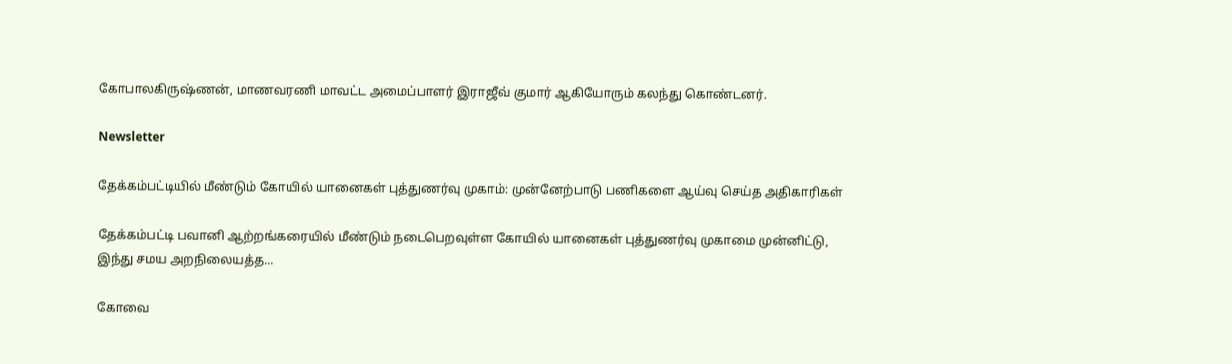கோபாலகிருஷ்ணன், மாணவரணி மாவட்ட அமைப்பாளர் இராஜீவ் குமார் ஆகியோரும் கலந்து கொண்டனர்.

Newsletter

தேக்கம்பட்டியில் மீண்டும் கோயில் யானைகள் புத்துணர்வு முகாம்: முன்னேற்பாடு பணிகளை ஆய்வு செய்த அதிகாரிகள்

தேக்கம்பட்டி பவானி ஆற்றங்கரையில் மீண்டும் நடைபெறவுள்ள கோயில் யானைகள் புத்துணர்வு முகாமை முன்னிட்டு, இந்து சமய அறநிலையத்த...

கோவை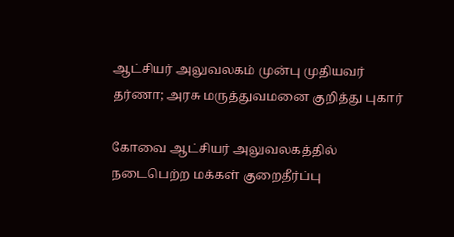ஆட்சியர் அலுவலகம் முன்பு முதியவர் தர்ணா; அரசு மருத்துவமனை குறித்து புகார்

கோவை ஆட்சியர் அலுவலகத்தில் நடைபெற்ற மக்கள் குறைதீர்ப்பு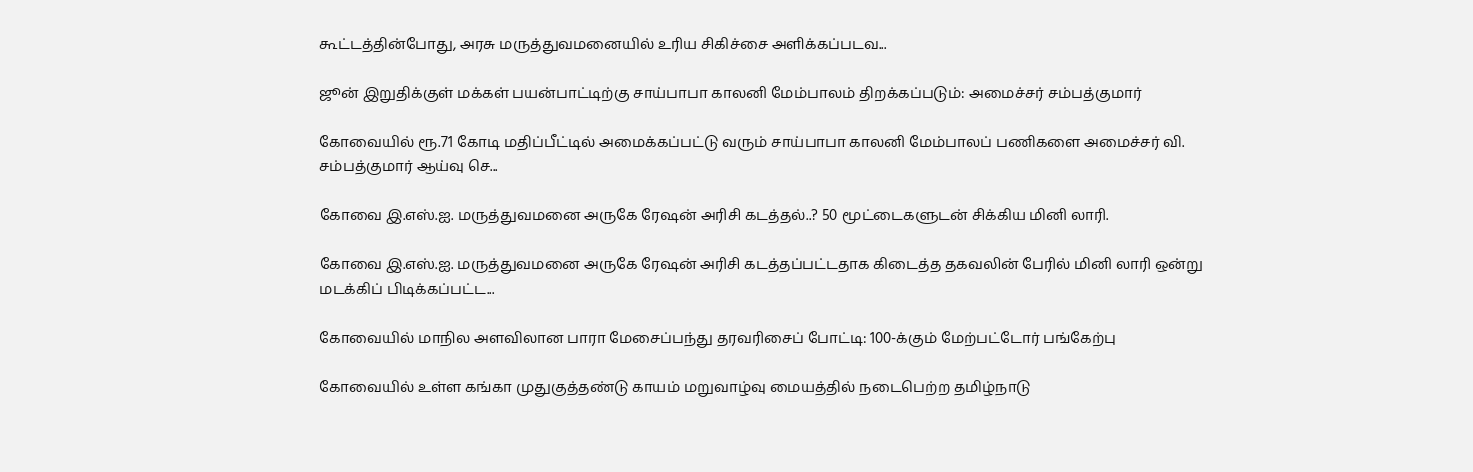கூட்டத்தின்போது, அரசு மருத்துவமனையில் உரிய சிகிச்சை அளிக்கப்படவ...

ஜூன் இறுதிக்குள் மக்கள் பயன்பாட்டிற்கு சாய்பாபா காலனி மேம்பாலம் திறக்கப்படும்: அமைச்சர் சம்பத்குமார்

கோவையில் ரூ.71 கோடி மதிப்பீட்டில் அமைக்கப்பட்டு வரும் சாய்பாபா காலனி மேம்பாலப் பணிகளை அமைச்சர் வி. சம்பத்குமார் ஆய்வு செ...

கோவை இ.எஸ்.ஐ. மருத்துவமனை அருகே ரேஷன் அரிசி கடத்தல்..? 50 மூட்டைகளுடன் சிக்கிய மினி லாரி.

கோவை இ.எஸ்.ஐ. மருத்துவமனை அருகே ரேஷன் அரிசி கடத்தப்பட்டதாக கிடைத்த தகவலின் பேரில் மினி லாரி ஒன்று மடக்கிப் பிடிக்கப்பட்ட...

கோவையில் மாநில அளவிலான பாரா மேசைப்பந்து தரவரிசைப் போட்டி: 100-க்கும் மேற்பட்டோர் பங்கேற்பு

கோவையில் உள்ள கங்கா முதுகுத்தண்டு காயம் மறுவாழ்வு மையத்தில் நடைபெற்ற தமிழ்நாடு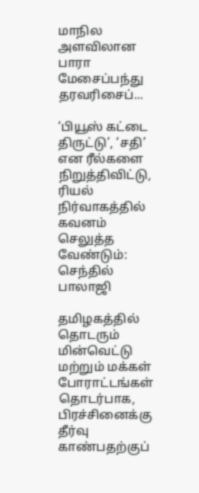மாநில அளவிலான பாரா மேசைப்பந்து தரவரிசைப்...

‘பியூஸ் கட்டை திருட்டு’, ‘சதி’ என ரீல்களை நிறுத்திவிட்டு, ரியல் நிர்வாகத்தில் கவனம் செலுத்த வேண்டும்: செந்தில் பாலாஜி

தமிழகத்தில் தொடரும் மின்வெட்டு மற்றும் மக்கள் போராட்டங்கள் தொடர்பாக, பிரச்சினைக்கு தீர்வு காண்பதற்குப்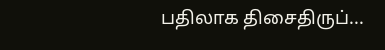பதிலாக திசைதிருப்...